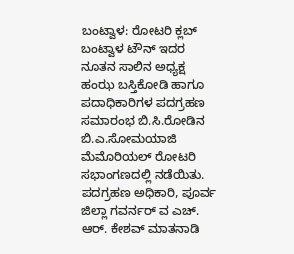ಬಂಟ್ವಾಳ: ರೋಟರಿ ಕ್ಲಬ್ ಬಂಟ್ವಾಳ ಟೌನ್ ಇದರ ನೂತನ ಸಾಲಿನ ಅಧ್ಯಕ್ಷ ಹಂಝ ಬಸ್ತಿಕೋಡಿ ಹಾಗೂ ಪದಾಧಿಕಾರಿಗಳ ಪದಗ್ರಹಣ ಸಮಾರಂಭ ಬಿ.ಸಿ.ರೋಡಿನ ಬಿ.ಎ.ಸೋಮಯಾಜಿ ಮೆಮೊರಿಯಲ್ ರೋಟರಿ ಸಭಾಂಗಣದಲ್ಲಿ ನಡೆಯಿತು.
ಪದಗ್ರಹಣ ಅಧಿಕಾರಿ, ಪೂರ್ವ ಜಿಲ್ಲಾ ಗವರ್ನರ್ ವ ಎಚ್. ಆರ್. ಕೇಶವ್ ಮಾತನಾಡಿ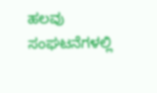ಹಲವು ಸಂಘಟನೆಗಳಲ್ಲಿ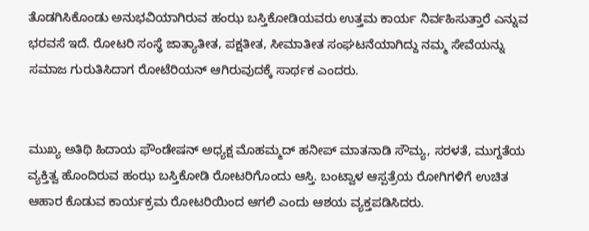ತೊಡಗಿಸಿಕೊಂಡು ಅನುಭವಿಯಾಗಿರುವ ಹಂಝ ಬಸ್ತಿಕೋಡಿಯವರು ಉತ್ತಮ ಕಾರ್ಯ ನಿರ್ವಹಿಸುತ್ತಾರೆ ಎನ್ನುವ ಭರವಸೆ ಇದೆ. ರೋಟರಿ ಸಂಸ್ಥೆ ಜಾತ್ಯಾತೀತ, ಪಕ್ಷತೀತ, ಸೀಮಾತೀತ ಸಂಘಟನೆಯಾಗಿದ್ದು ನಮ್ಮ ಸೇವೆಯನ್ನು ಸಮಾಜ ಗುರುತಿಸಿದಾಗ ರೋಟೆರಿಯನ್ ಆಗಿರುವುದಕ್ಕೆ ಸಾರ್ಥಕ ಎಂದರು.


ಮುಖ್ಯ ಅತಿಥಿ ಹಿದಾಯ ಫೌಂಡೇಷನ್ ಅಧ್ಯಕ್ಷ ಮೊಹಮ್ಮದ್ ಹನೀಪ್ ಮಾತನಾಡಿ ಸೌಮ್ಯ, ಸರಳತೆ, ಮುಗ್ದತೆಯ ವ್ಯಕ್ತಿತ್ವ ಹೊಂದಿರುವ ಹಂಝ ಬಸ್ತಿಕೋಡಿ ರೋಟರಿಗೊಂದು ಆಸ್ತಿ. ಬಂಟ್ವಾಳ ಆಸ್ಪತ್ರೆಯ ರೋಗಿಗಳಿಗೆ ಉಚಿತ ಆಹಾರ ಕೊಡುವ ಕಾರ್ಯಕ್ರಮ ರೋಟರಿಯಿಂದ ಆಗಲಿ ಎಂದು ಆಶಯ ವ್ಯಕ್ತಪಡಿಸಿದರು.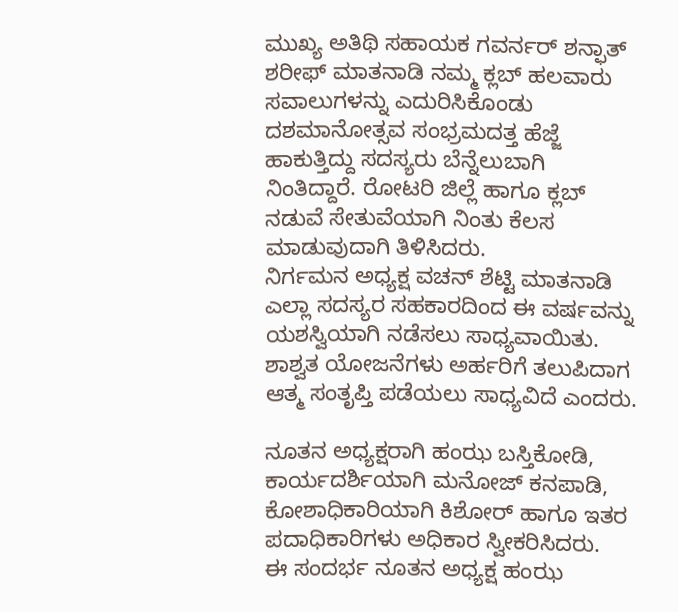ಮುಖ್ಯ ಅತಿಥಿ ಸಹಾಯಕ ಗವರ್ನರ್ ಶನ್ಫಾತ್ ಶರೀಫ್ ಮಾತನಾಡಿ ನಮ್ಮ ಕ್ಲಬ್ ಹಲವಾರು ಸವಾಲುಗಳನ್ನು ಎದುರಿಸಿಕೊಂಡು ದಶಮಾನೋತ್ಸವ ಸಂಭ್ರಮದತ್ತ ಹೆಜ್ಜೆ ಹಾಕುತ್ತಿದ್ದು ಸದಸ್ಯರು ಬೆನ್ನೆಲುಬಾಗಿ ನಿಂತಿದ್ದಾರೆ. ರೋಟರಿ ಜಿಲ್ಲೆ ಹಾಗೂ ಕ್ಲಬ್ ನಡುವೆ ಸೇತುವೆಯಾಗಿ ನಿಂತು ಕೆಲಸ ಮಾಡುವುದಾಗಿ ತಿಳಿಸಿದರು.
ನಿರ್ಗಮನ ಅಧ್ಯಕ್ಷ ವಚನ್ ಶೆಟ್ಟಿ ಮಾತನಾಡಿ ಎಲ್ಲಾ ಸದಸ್ಯರ ಸಹಕಾರದಿಂದ ಈ ವರ್ಷವನ್ನು ಯಶಸ್ವಿಯಾಗಿ ನಡೆಸಲು ಸಾಧ್ಯವಾಯಿತು. ಶಾಶ್ವತ ಯೋಜನೆಗಳು ಅರ್ಹರಿಗೆ ತಲುಪಿದಾಗ ಆತ್ಮ ಸಂತೃಪ್ತಿ ಪಡೆಯಲು ಸಾಧ್ಯವಿದೆ ಎಂದರು.

ನೂತನ ಅಧ್ಯಕ್ಷರಾಗಿ ಹಂಝ ಬಸ್ತಿಕೋಡಿ, ಕಾರ್ಯದರ್ಶಿಯಾಗಿ ಮನೋಜ್ ಕನಪಾಡಿ, ಕೋಶಾಧಿಕಾರಿಯಾಗಿ ಕಿಶೋರ್ ಹಾಗೂ ಇತರ ಪದಾಧಿಕಾರಿಗಳು ಅಧಿಕಾರ ಸ್ವೀಕರಿಸಿದರು.
ಈ ಸಂದರ್ಭ ನೂತನ ಅಧ್ಯಕ್ಷ ಹಂಝ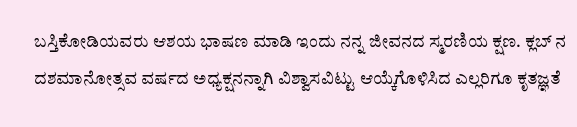ಬಸ್ತಿಕೋಡಿಯವರು ಆಶಯ ಭಾಷಣ ಮಾಡಿ ಇಂದು ನನ್ನ ಜೀವನದ ಸ್ಮರಣಿಯ ಕ್ಷಣ. ಕ್ಲಬ್ ನ ದಶಮಾನೋತ್ಸವ ವರ್ಷದ ಅಧ್ಯಕ್ಷನನ್ನಾಗಿ ವಿಶ್ವಾಸವಿಟ್ಟು ಆಯ್ಕೆಗೊಳಿಸಿದ ಎಲ್ಲರಿಗೂ ಕೃತಜ್ಞತೆ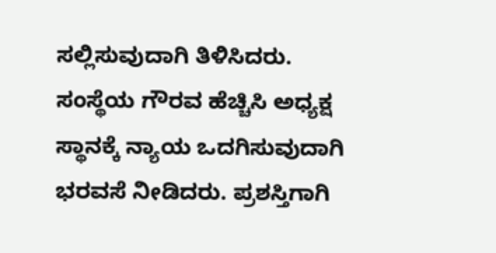ಸಲ್ಲಿಸುವುದಾಗಿ ತಿಳಿಸಿದರು. ಸಂಸ್ಥೆಯ ಗೌರವ ಹೆಚ್ಚಿಸಿ ಅಧ್ಯಕ್ಷ ಸ್ಥಾನಕ್ಕೆ ನ್ಯಾಯ ಒದಗಿಸುವುದಾಗಿ ಭರವಸೆ ನೀಡಿದರು. ಪ್ರಶಸ್ತಿಗಾಗಿ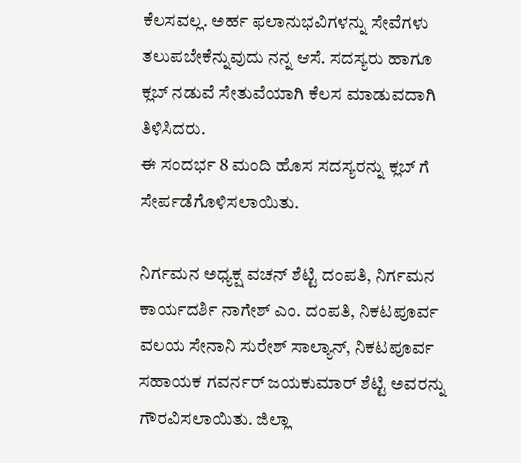ಕೆಲಸವಲ್ಲ. ಅರ್ಹ ಫಲಾನುಭವಿಗಳನ್ನು ಸೇವೆಗಳು ತಲುಪಬೇಕೆನ್ನುವುದು ನನ್ನ ಆಸೆ. ಸದಸ್ಯರು ಹಾಗೂ ಕ್ಲಬ್ ನಡುವೆ ಸೇತುವೆಯಾಗಿ ಕೆಲಸ ಮಾಡುವದಾಗಿ ತಿಳಿಸಿದರು.
ಈ ಸಂದರ್ಭ 8 ಮಂದಿ ಹೊಸ ಸದಸ್ಯರನ್ನು ಕ್ಲಬ್ ಗೆ ಸೇರ್ಪಡೆಗೊಳಿಸಲಾಯಿತು.

ನಿರ್ಗಮನ ಅಧ್ಯಕ್ಷ ವಚನ್ ಶೆಟ್ಟಿ ದಂಪತಿ, ನಿರ್ಗಮನ ಕಾರ್ಯದರ್ಶಿ ನಾಗೇಶ್ ಎಂ. ದಂಪತಿ, ನಿಕಟಪೂರ್ವ ವಲಯ ಸೇನಾನಿ ಸುರೇಶ್ ಸಾಲ್ಯಾನ್, ನಿಕಟಪೂರ್ವ ಸಹಾಯಕ ಗವರ್ನರ್ ಜಯಕುಮಾರ್ ಶೆಟ್ಟಿ ಅವರನ್ನು ಗೌರವಿಸಲಾಯಿತು. ಜಿಲ್ಲಾ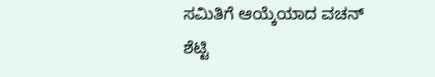ಸಮಿತಿಗೆ ಆಯ್ಕೆಯಾದ ವಚನ್ ಶೆಟ್ಟಿ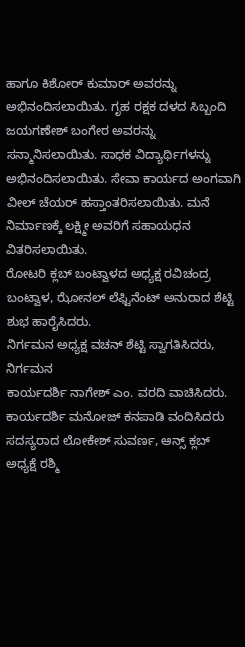ಹಾಗೂ ಕಿಶೋರ್ ಕುಮಾರ್ ಅವರನ್ನು ಅಭಿನಂದಿಸಲಾಯಿತು. ಗೃಹ ರಕ್ಷಕ ದಳದ ಸಿಬ್ಬಂದಿ ಜಯಗಣೇಶ್ ಬಂಗೇರ ಅವರನ್ನು ಸನ್ಮಾನಿಸಲಾಯಿತು. ಸಾಧಕ ವಿದ್ಯಾರ್ಥಿಗಳನ್ನು ಅಭಿನಂದಿಸಲಾಯಿತು. ಸೇವಾ ಕಾರ್ಯದ ಅಂಗವಾಗಿ ವೀಲ್ ಚೆಯರ್ ಹಸ್ತಾಂತರಿಸಲಾಯಿತು. ಮನೆ ನಿರ್ಮಾಣಕ್ಕೆ ಲಕ್ಷ್ಮೀ ಅವರಿಗೆ ಸಹಾಯಧನ ವಿತರಿಸಲಾಯಿತು.
ರೋಟರಿ ಕ್ಲಬ್ ಬಂಟ್ವಾಳದ ಅಧ್ಯಕ್ಷ ರವಿಚಂದ್ರ ಬಂಟ್ವಾಳ, ಝೋನಲ್ ಲೆಫ್ಟಿನೆಂಟ್ ಅನುರಾದ ಶೆಟ್ಟಿ ಶುಭ ಹಾರೈಸಿದರು.
ನಿರ್ಗಮನ ಅಧ್ಯಕ್ಷ ವಚನ್ ಶೆಟ್ಟಿ ಸ್ವಾಗತಿಸಿದರು, ನಿರ್ಗಮನ
ಕಾರ್ಯದರ್ಶಿ ನಾಗೇಶ್ ಎಂ. ವರದಿ ವಾಚಿಸಿದರು. ಕಾರ್ಯದರ್ಶಿ ಮನೋಜ್ ಕನಪಾಡಿ ವಂದಿಸಿದರು
ಸದಸ್ಯರಾದ ಲೋಕೇಶ್ ಸುವರ್ಣ, ಆನ್ಸ್ ಕ್ಲಬ್ ಅಧ್ಯಕ್ಷೆ ರಶ್ಮಿ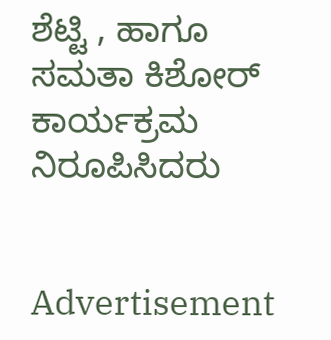ಶೆಟ್ಟಿ , ಹಾಗೂ ಸಮತಾ ಕಿಶೋರ್ ಕಾರ್ಯಕ್ರಮ ನಿರೂಪಿಸಿದರು


Advertisement